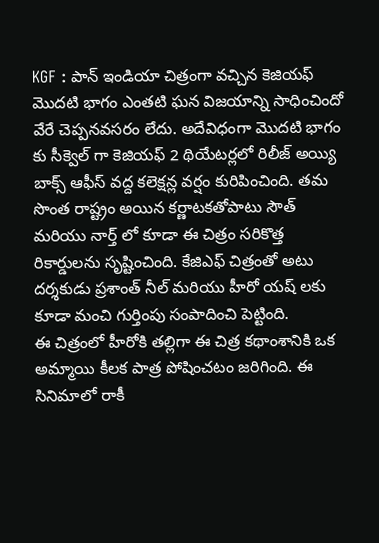KGF : పాన్ ఇండియా చిత్రంగా వచ్చిన కెజియఫ్ మొదటి భాగం ఎంతటి ఘన విజయాన్ని సాధించిందో వేరే చెప్పనవసరం లేదు. అదేవిధంగా మొదటి భాగం కు సీక్వెల్ గా కెజియఫ్ 2 థియేటర్లలో రిలీజ్ అయ్యి బాక్స్ ఆఫీస్ వద్ద కలెక్షన్ల వర్షం కురిపించింది. తమ సొంత రాష్ట్రం అయిన కర్ణాటకతోపాటు సౌత్ మరియు నార్త్ లో కూడా ఈ చిత్రం సరికొత్త రికార్డులను సృష్టించింది. కేజిఎఫ్ చిత్రంతో అటు దర్శకుడు ప్రశాంత్ నీల్ మరియు హీరో యష్ లకు కూడా మంచి గుర్తింపు సంపాదించి పెట్టింది.
ఈ చిత్రంలో హీరోకి తల్లిగా ఈ చిత్ర కథాంశానికి ఒక అమ్మాయి కీలక పాత్ర పోషించటం జరిగింది. ఈ సినిమాలో రాకీ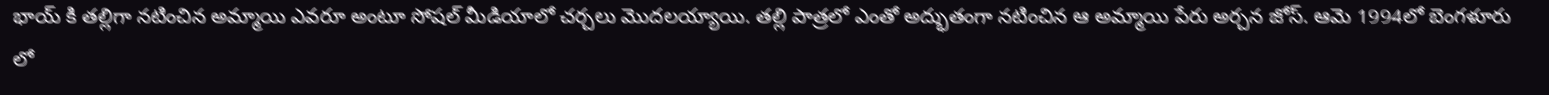భాయ్ కి తల్లిగా నటించిన అమ్మాయి ఎవరూ అంటూ సోషల్ మీడియాలో చర్చలు మొదలయ్యాయి. తల్లి పాత్రలో ఎంతో అద్భుతంగా నటించిన ఆ అమ్మాయి పేరు అర్చన జోస్. ఆమె 1994లో బెంగళూరు లో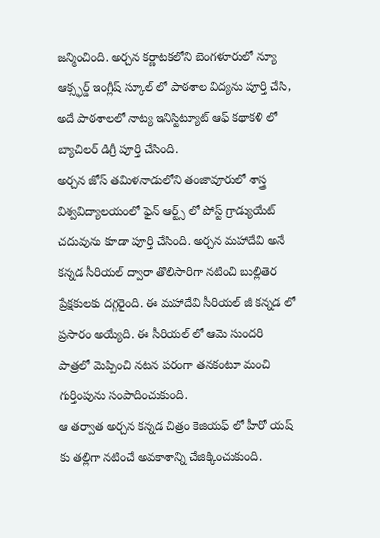జన్మించింది. అర్చన కర్ణాటకలోని బెంగళూరులో న్యూ ఆక్స్ఫర్డ్ ఇంగ్లీష్ స్కూల్ లో పాఠశాల విద్యను పూర్తి చేసి, అదే పాఠశాలలో నాట్య ఇనిస్టిట్యూట్ ఆఫ్ కథాకళి లో బ్యాచిలర్ డిగ్రీ పూర్తి చేసింది.
అర్చన జోస్ తమిళనాడులోని తంజావూరులో శాస్త్ర విశ్వవిద్యాలయంలో ఫైన్ ఆర్ట్స్ లో పోస్ట్ గ్రాడ్యుయేట్ చదువును కూడా పూర్తి చేసింది. అర్చన మహాదేవి అనే కన్నడ సీరియల్ ద్వారా తొలిసారిగా నటించి బుల్లితెర ప్రేక్షకులకు దగ్గరైంది. ఈ మహాదేవి సీరియల్ జీ కన్నడ లో ప్రసారం అయ్యేది. ఈ సీరియల్ లో ఆమె సుందరి పాత్రలో మెప్పించి నటన పరంగా తనకంటూ మంచి గుర్తింపును సంపాదించుకుంది.
ఆ తర్వాత అర్చన కన్నడ చిత్రం కెజియఫ్ లో హీరో యష్ కు తల్లిగా నటించే అవకాశాన్ని చేజిక్కించుకుంది.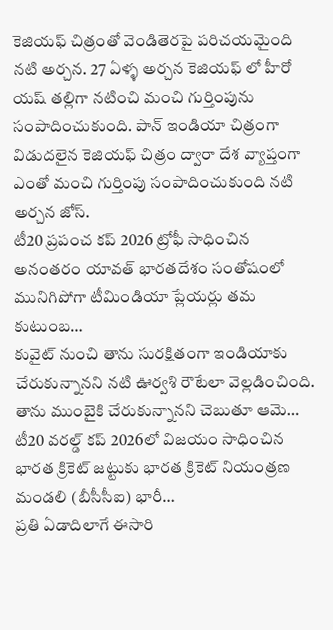కెజియఫ్ చిత్రంతో వెండితెరపై పరిచయమైంది నటి అర్చన. 27 ఏళ్ళ అర్చన కెజియఫ్ లో హీరో యష్ తల్లిగా నటించి మంచి గుర్తింపును సంపాదించుకుంది. పాన్ ఇండియా చిత్రంగా విడుదలైన కెజియఫ్ చిత్రం ద్వారా దేశ వ్యాప్తంగా ఎంతో మంచి గుర్తింపు సంపాదించుకుంది నటి అర్చన జోస్.
టీ20 ప్రపంచ కప్ 2026 ట్రోఫీ సాధించిన అనంతరం యావత్ భారతదేశం సంతోషంలో మునిగిపోగా టీమిండియా ప్లేయర్లు తమ కుటుంబ…
కువైట్ నుంచి తాను సురక్షితంగా ఇండియాకు చేరుకున్నానని నటి ఊర్వశి రౌటేలా వెల్లడించింది. తాను ముంబైకి చేరుకున్నానని చెబుతూ ఆమె…
టీ20 వరల్డ్ కప్ 2026లో విజయం సాధించిన భారత క్రికెట్ జట్టుకు భారత క్రికెట్ నియంత్రణ మండలి (బీసీసీఐ) భారీ…
ప్రతి ఏడాదిలాగే ఈసారి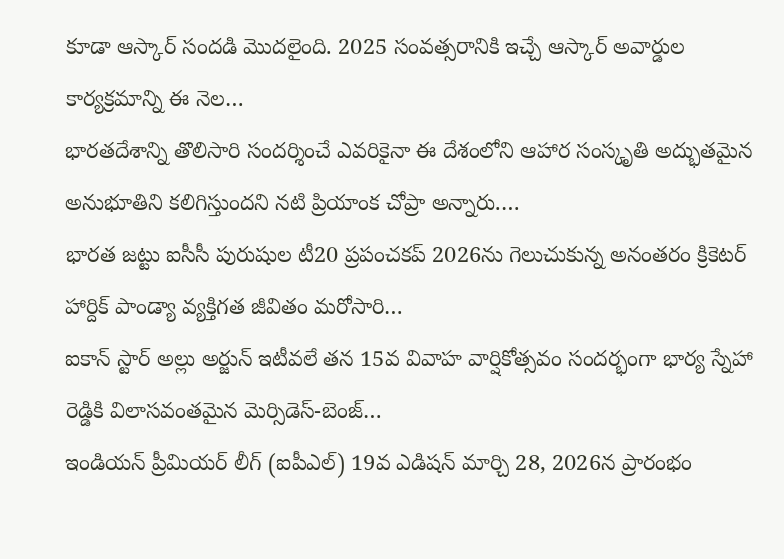కూడా ఆస్కార్ సందడి మొదలైంది. 2025 సంవత్సరానికి ఇచ్చే ఆస్కార్ అవార్డుల కార్యక్రమాన్ని ఈ నెల…
భారతదేశాన్ని తొలిసారి సందర్శించే ఎవరికైనా ఈ దేశంలోని ఆహార సంస్కృతి అద్భుతమైన అనుభూతిని కలిగిస్తుందని నటి ప్రియాంక చోప్రా అన్నారు.…
భారత జట్టు ఐసీసీ పురుషుల టీ20 ప్రపంచకప్ 2026ను గెలుచుకున్న అనంతరం క్రికెటర్ హార్దిక్ పాండ్యా వ్యక్తిగత జీవితం మరోసారి…
ఐకాన్ స్టార్ అల్లు అర్జున్ ఇటీవలే తన 15వ వివాహ వార్షికోత్సవం సందర్భంగా భార్య స్నేహా రెడ్డికి విలాసవంతమైన మెర్సిడెస్-బెంజ్…
ఇండియన్ ప్రీమియర్ లీగ్ (ఐపీఎల్) 19వ ఎడిషన్ మార్చి 28, 2026న ప్రారంభం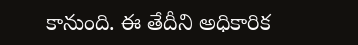కానుంది. ఈ తేదీని అధికారిక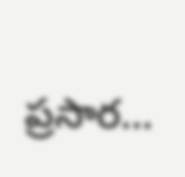ప్రసార…